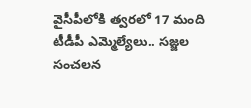వైసీపీలోకి త్వరలో 17 మంది టీడీపీ ఎమ్మెల్యేలు.. సజ్జల సంచలన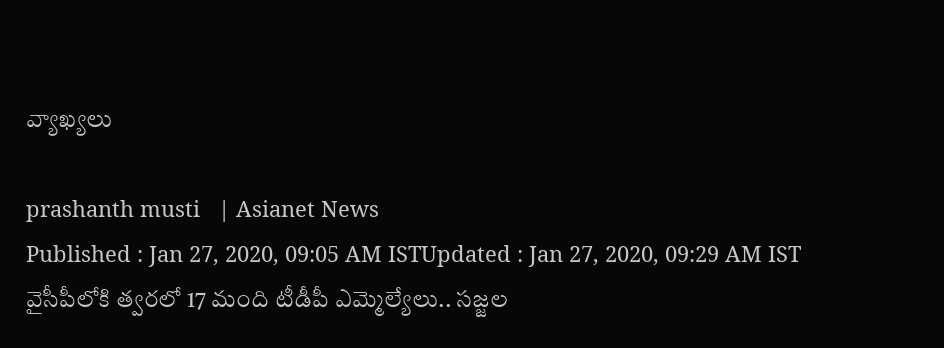వ్యాఖ్యలు

prashanth musti   | Asianet News
Published : Jan 27, 2020, 09:05 AM ISTUpdated : Jan 27, 2020, 09:29 AM IST
వైసీపీలోకి త్వరలో 17 మంది టీడీపీ ఎమ్మెల్యేలు.. సజ్జల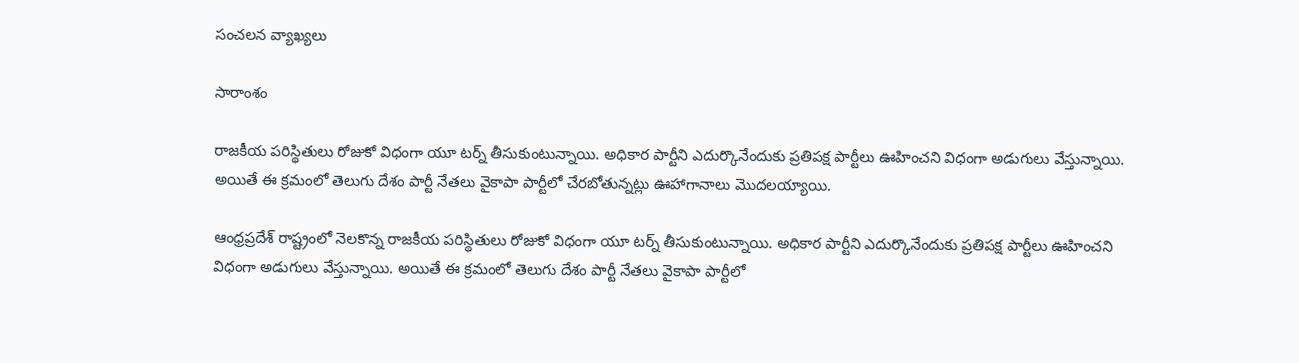సంచలన వ్యాఖ్యలు

సారాంశం

రాజకీయ పరిస్థితులు రోజుకో విధంగా యూ టర్న్ తీసుకుంటున్నాయి. అధికార పార్టీని ఎదుర్కొనేందుకు ప్రతిపక్ష పార్టీలు ఊహించని విధంగా అడుగులు వేస్తున్నాయి. అయితే ఈ క్రమంలో తెలుగు దేశం పార్టీ నేతలు వైకాపా పార్టీలో చేరబోతున్నట్లు ఊహాగానాలు మొదలయ్యాయి.

ఆంధ్రప్రదేశ్ రాష్ట్రంలో నెలకొన్న రాజకీయ పరిస్థితులు రోజుకో విధంగా యూ టర్న్ తీసుకుంటున్నాయి. అధికార పార్టీని ఎదుర్కొనేందుకు ప్రతిపక్ష పార్టీలు ఊహించని విధంగా అడుగులు వేస్తున్నాయి. అయితే ఈ క్రమంలో తెలుగు దేశం పార్టీ నేతలు వైకాపా పార్టీలో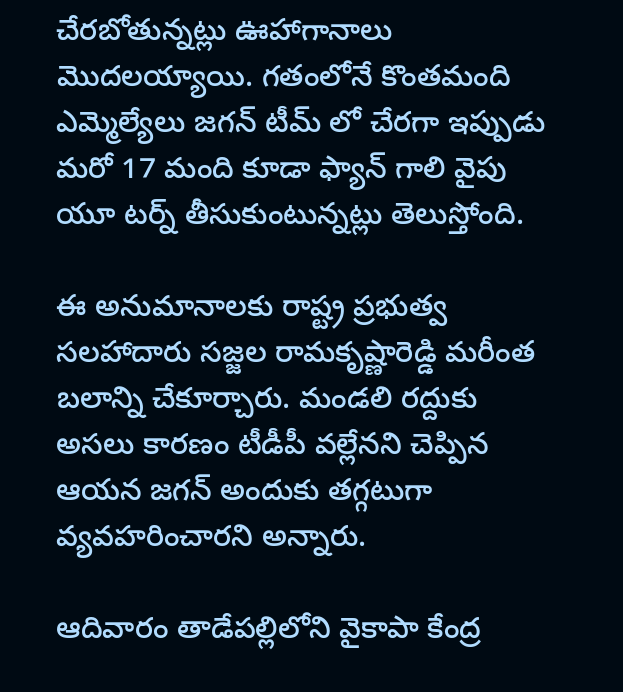చేరబోతున్నట్లు ఊహాగానాలు మొదలయ్యాయి. గతంలోనే కొంతమంది ఎమ్మెల్యేలు జగన్ టీమ్ లో చేరగా ఇప్పుడు మరో 17 మంది కూడా ఫ్యాన్ గాలి వైపు యూ టర్న్ తీసుకుంటున్నట్లు తెలుస్తోంది.

ఈ అనుమానాలకు రాష్ట్ర ప్రభుత్వ సలహాదారు సజ్జల రామకృష్ణారెడ్డి మరీంత బలాన్ని చేకూర్చారు. మండలి రద్దుకు అసలు కారణం టీడీపీ వల్లేనని చెప్పిన ఆయన జగన్ అందుకు తగ్గటుగా వ్యవహరించారని అన్నారు.

ఆదివారం తాడేపల్లిలోని వైకాపా కేంద్ర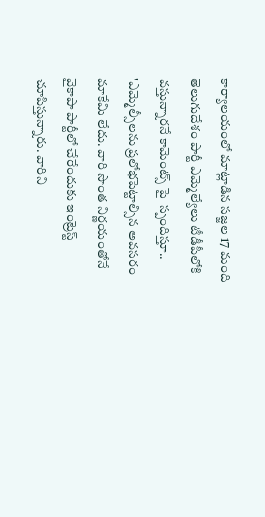కార్యాలయంలో మాట్లాడిన సజ్జల 17 మంది తెలుగుదేశం పార్టీ ఎమ్మెల్యేలు టీడీపీలోకి వస్తున్నారనే కామెంట్స్ పై  స్పందిస్తూ.. 'ఎమ్మెల్సీలను ప్రలోభపెట్టాల్సిన అవసరం మాకేమి లేదు. వారి సొంత నిర్ణయంతోనే వైకాపా పార్టీలో చేరేందుకు ఇంట్రెస్ట్ చూపిస్తున్నారు. వారిని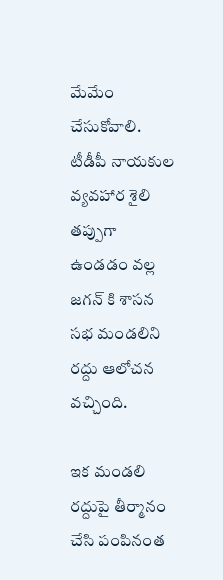మేమేం చేసుకోవాలి. టీడీపీ నాయకుల వ్యవహార శైలి తప్పుగా ఉండడం వల్ల జగన్ కి శాసన సభ మండలిని రద్దు ఆలోచన వచ్చింది.

ఇక మండలి రద్దుపై తీర్మానం చేసి పంపినంత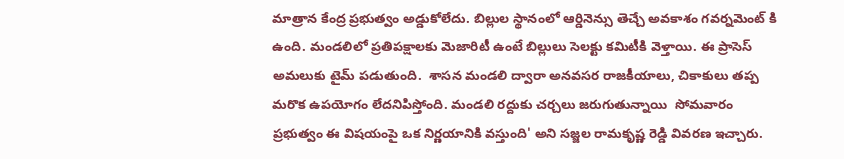మాత్రాన కేంద్ర ప్రభుత్వం అడ్డుకోలేదు. బిల్లుల స్థానంలో ఆర్డినెన్సు తెచ్చే అవకాశం గవర్నమెంట్ కి ఉంది. మండలిలో ప్రతిపక్షాలకు మెజారిటీ ఉంటే బిల్లులు సెలక్టు కమిటీకి వెళ్తాయి. ఈ ప్రాసెస్ అమలుకు టైమ్ పడుతుంది.  శాసన మండలి ద్వారా అనవసర రాజకీయాలు, చికాకులు తప్ప మరొక ఉపయోగం లేదనిపిస్తోంది. మండలి రద్దుకు చర్చలు జరుగుతున్నాయి  సోమవారం ప్రభుత్వం ఈ విషయంపై ఒక నిర్ణయానికి వస్తుంది' అని సజ్జల రామకృష్ణ రెడ్డి వివరణ ఇచ్చారు.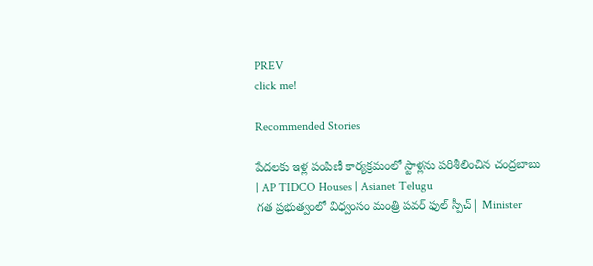PREV
click me!

Recommended Stories

పేదలకు ఇళ్ల పంపిణీ కార్యక్రమంలో స్టాళ్లను పరిశీలించిన చంద్రబాబు | AP TIDCO Houses | Asianet Telugu
గత ప్రభుత్వంలో విధ్వంసం మంత్రి పవర్ ఫుల్ స్పీచ్| Minister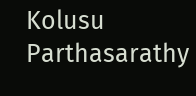Kolusu Parthasarathy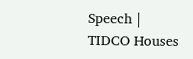Speech | TIDCO Houses